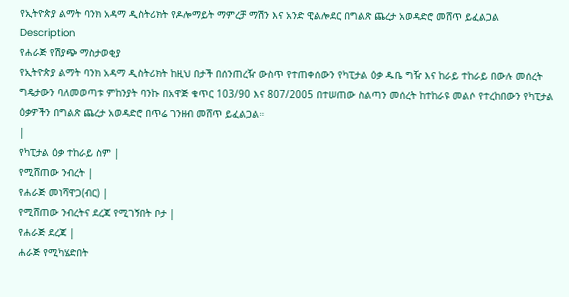የኢትዮጵያ ልማት ባንክ አዳማ ዲስትሪክት የዶሎማይት ማምረቻ ማሽን እና አንድ ዊልሎደር በግልጽ ጨረታ አወዳድሮ መሸጥ ይፈልጋል
Description
የሐራጅ የሽያጭ ማስታወቂያ
የኢትዮጵያ ልማት ባንክ አዳማ ዲስትሪክት ከዚህ በታች በሰንጠረዥ ውስጥ የተጠቀሰውን የካፒታል ዕቃ ዱቤ ግዥ እና ከራይ ተከራይ በውሉ መሰረት ግዴታውን ባለመወጣቱ ምከንያት ባንኩ በአዋጅ ቁጥር 103/90 እና 807/2005 በተሠጠው ስልጣን መሰረት ከተከራዩ መልሶ የተረከበውን የካፒታል ዕቃዎችን በግልጽ ጨረታ አወዳድሮ በጥሬ ገንዘብ መሸጥ ይፈልጋል።
|
የካፒታል ዕቃ ተከራይ ስም |
የሚሸጠው ንብረት |
የሐራጅ መነሻዋጋ(ብር) |
የሚሸጠው ንብረትና ደረጃ የሚገኝበት ቦታ |
የሐራጅ ደረጃ |
ሐራጅ የሚካሄድበት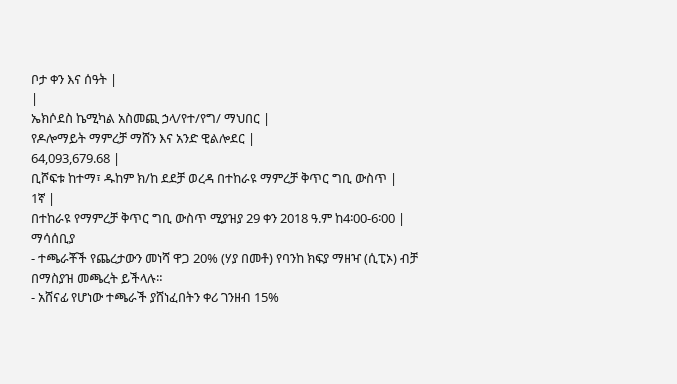ቦታ ቀን እና ሰዓት |
|
ኤክሶደስ ኬሚካል አስመጪ ኃላ/የተ/የግ/ ማህበር |
የዶሎማይት ማምረቻ ማሸን እና አንድ ዊልሎደር |
64,093,679.68 |
ቢሾፍቱ ከተማ፣ ዱከም ክ/ከ ደደቻ ወረዳ በተከራዩ ማምረቻ ቅጥር ግቢ ውስጥ |
1ኛ |
በተከራዩ የማምረቻ ቅጥር ግቢ ውስጥ ሚያዝያ 29 ቀን 2018 ዓ.ም ከ4፡00-6፡00 |
ማሳሰቢያ
- ተጫራቾች የጨረታውን መነሻ ዋጋ 20% (ሃያ በመቶ) የባንከ ክፍያ ማዘዣ (ሲፒኦ) ብቻ በማስያዝ መጫረት ይችላሉ።
- አሸናፊ የሆነው ተጫራች ያሸነፈበትን ቀሪ ገንዘብ 15%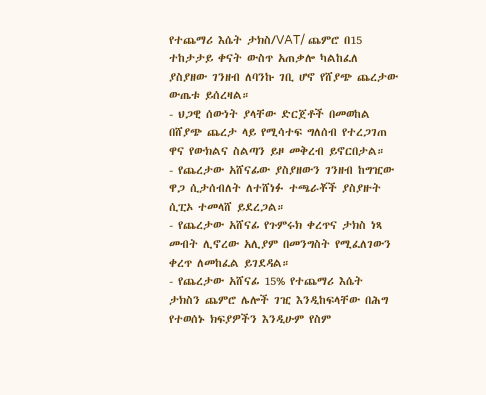የተጨማሪ እሴት ታክስ/VAT/ ጨምሮ በ15 ተከታታይ ቀናት ውስጥ አጠቃሎ ካልከፈለ ያስያዘው ገንዘብ ለባንኩ ገቢ ሆኖ የሸያጭ ጨረታው ውጤቱ ይሰረዛል።
- ህጋዊ ሰውነት ያላቸው ድርጀቶች በመወከል በሸያጭ ጨረታ ላይ የሚሳተፍ ግለሰብ የተረጋገጠ ዋና የውክልና ስልጣን ይዞ መቅረብ ይኖርበታል።
- የጨረታው አሸናፊው ያስያዘውን ገንዘብ ከግዢው ዋጋ ሲታሰብለት ለተሸነፉ ተጫራቾች ያስያዙት ሲፒኦ ተመላሸ ይደረጋል።
- የጨረታው አሸናፊ የጉምሩክ ቀረጥና ታክስ ነጻ መብት ሊኖረው አሊያም በመንግስት የሚፈለገውን ቀረጥ ለመከፈል ይገደዳል።
- የጨረታው አሸናፊ 15% የተጨማሪ እሴት ታክስን ጨምሮ ሌሎች ገዢ እንዲከፍላቸው በሕግ የተወሰኑ ክፍያዎችን እንዲሁም የስም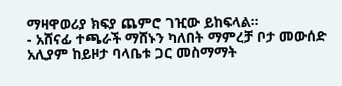ማዛዋወሪያ ክፍያ ጨምሮ ገዢው ይከፍላል።
- አሸናፊ ተጫራች ማሸኑን ካለበት ማምረቻ ቦታ መውሰድ አሊያም ከይዞታ ባላቤቱ ጋር መስማማት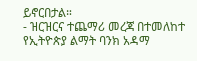ይኖርበታል።
- ዝርዝርና ተጨማሪ መረጃ በተመለከተ የኢትዮጵያ ልማት ባንክ አዳማ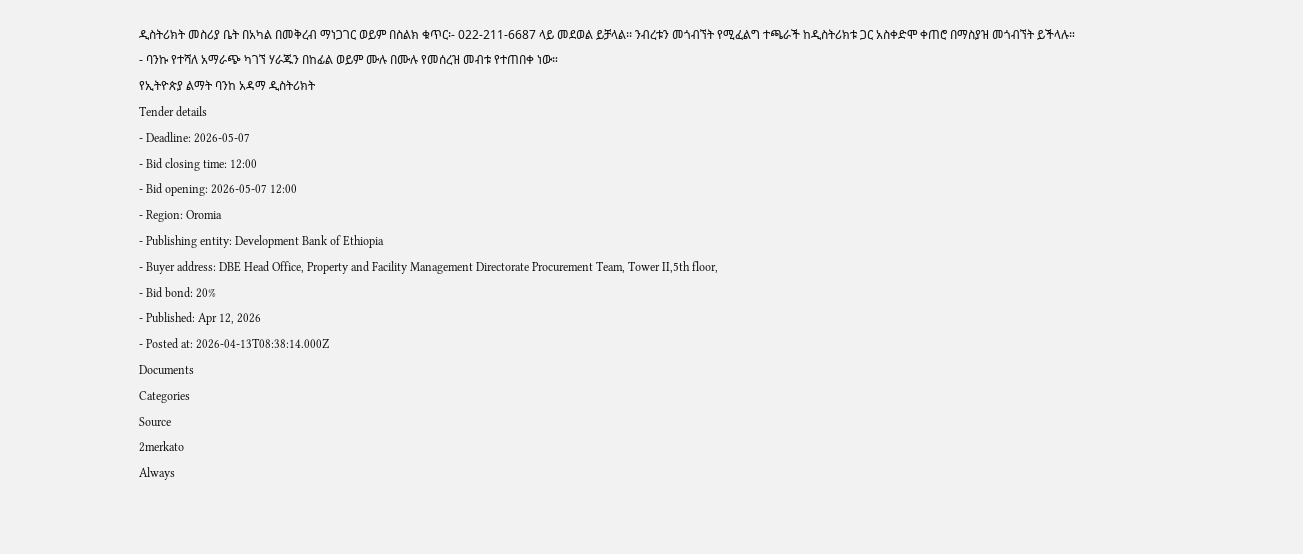ዲስትሪክት መስሪያ ቤት በአካል በመቅረብ ማነጋገር ወይም በስልክ ቁጥር፡- 022-211-6687 ላይ መደወል ይቻላል፡፡ ንብረቱን መጎብኘት የሚፈልግ ተጫራች ከዲስትሪክቱ ጋር አስቀድሞ ቀጠሮ በማስያዝ መጎብኘት ይችላሉ።
- ባንኩ የተሻለ አማራጭ ካገኘ ሃራጁን በከፊል ወይም ሙሉ በሙሉ የመሰረዝ መብቱ የተጠበቀ ነው።
የኢትዮጵያ ልማት ባንከ አዳማ ዲስትሪክት
Tender details
- Deadline: 2026-05-07
- Bid closing time: 12:00
- Bid opening: 2026-05-07 12:00
- Region: Oromia
- Publishing entity: Development Bank of Ethiopia
- Buyer address: DBE Head Office, Property and Facility Management Directorate Procurement Team, Tower II,5th floor,
- Bid bond: 20%
- Published: Apr 12, 2026
- Posted at: 2026-04-13T08:38:14.000Z
Documents
Categories
Source
2merkato
Always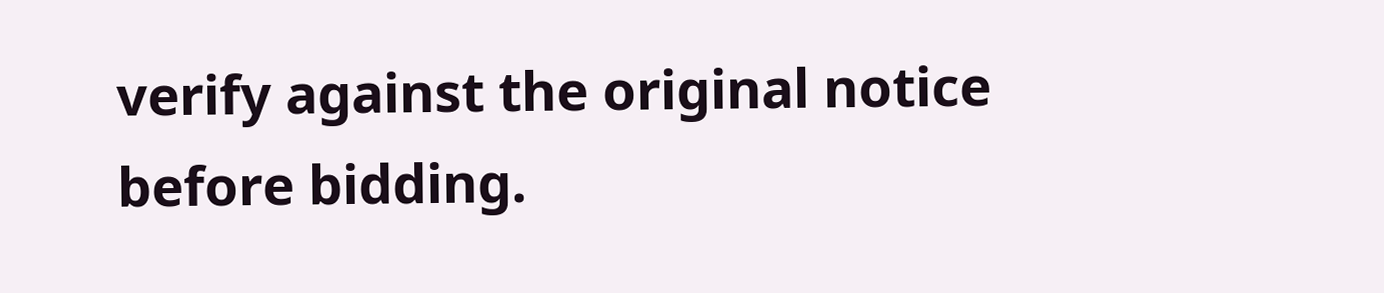verify against the original notice before bidding.